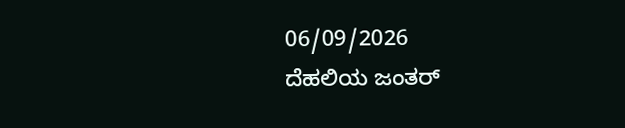06/09/2026
ದೆಹಲಿಯ ಜಂತರ್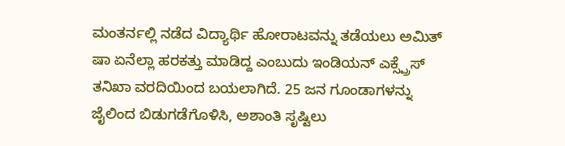ಮಂತರ್ನಲ್ಲಿ ನಡೆದ ವಿದ್ಯಾರ್ಥಿ ಹೋರಾಟವನ್ನು ತಡೆಯಲು ಅಮಿತ್ ಷಾ ಏನೆಲ್ಲಾ ಹರಕತ್ತು ಮಾಡಿದ್ದ ಎಂಬುದು ಇಂಡಿಯನ್ ಎಕ್ಸ್ಪ್ರೆಸ್ ತನಿಖಾ ವರದಿಯಿಂದ ಬಯಲಾಗಿದೆ. 25 ಜನ ಗೂಂಡಾಗಳನ್ನು ಜೈಲಿಂದ ಬಿಡುಗಡೆಗೊಳಿಸಿ, ಅಶಾಂತಿ ಸೃಷ್ಟಿಲು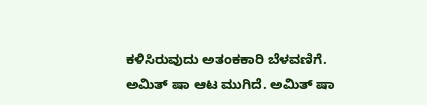ಕಳಿಸಿರುವುದು ಅತಂಕಕಾರಿ ಬೆಳವಣಿಗೆ.
ಅಮಿತ್ ಷಾ ಆಟ ಮುಗಿದೆ. ಅಮಿತ್ ಷಾ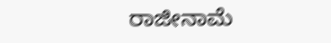ರಾಜೀನಾಮೆ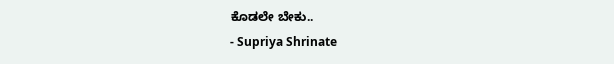ಕೊಡಲೇ ಬೇಕು..
- Supriya Shrinate